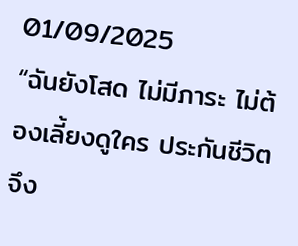01/09/2025
“ฉันยังโสด ไม่มีภาระ ไม่ต้องเลี้ยงดูใคร ประกันชีวิตจึง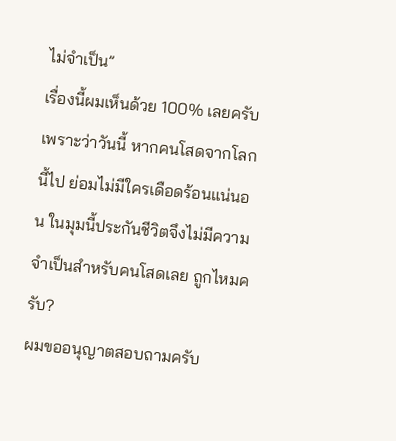ไม่จำเป็น”
เรื่องนี้ผมเห็นด้วย 100% เลยครับ เพราะว่าวันนี้ หากคนโสดจากโลกนี้ไป ย่อมไม่มีใครเดือดร้อนแน่นอน ในมุมนี้ประกันชีวิตจึงไม่มีความจำเป็นสำหรับคนโสดเลย ถูกไหมครับ?
ผมขออนุญาตสอบถามครับ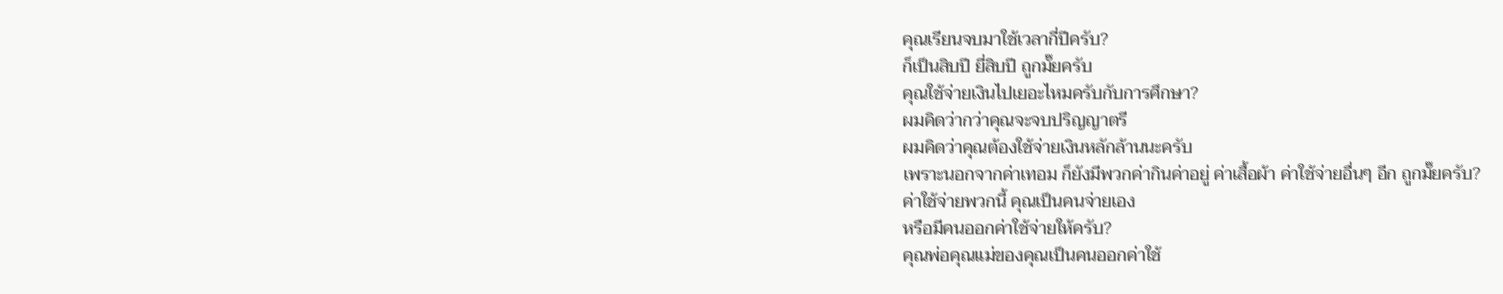คุณเรียนจบมาใช้เวลากี่ปีครับ?
ก็เป็นสิบปี ยี่สิบปี ถูกมั๊ยครับ
คุณใช้จ่ายเงินไปเยอะไหมครับกับการศึกษา?
ผมคิดว่ากว่าคุณจะจบปริญญาตรี
ผมคิดว่าคุณต้องใช้จ่ายเงินหลักล้านนะครับ
เพราะนอกจากค่าเทอม ก็ยังมีพวกค่ากินค่าอยู่ ค่าเสื้อผ้า ค่าใช้จ่ายอื่นๆ อีก ถูกมั๊ยครับ?
ค่าใช้จ่ายพวกนี้ คุณเป็นคนจ่ายเอง
หรือมีคนออกค่าใช้จ่ายให้ครับ?
คุณพ่อคุณแม่ของคุณเป็นคนออกค่าใช้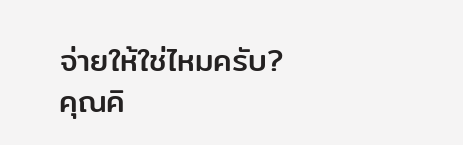จ่ายให้ใช่ไหมครับ?
คุณคิ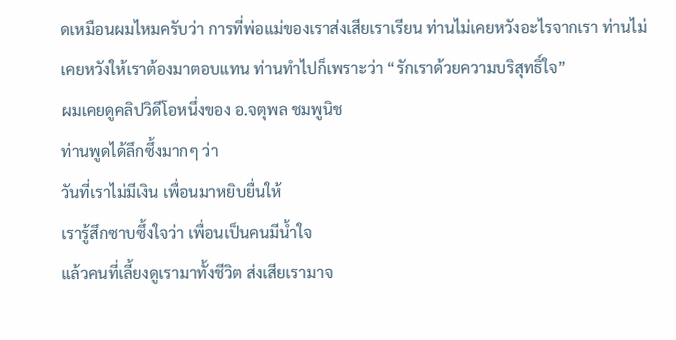ดเหมือนผมไหมครับว่า การที่พ่อแม่ของเราส่งเสียเราเรียน ท่านไม่เคยหวังอะไรจากเรา ท่านไม่เคยหวังให้เราต้องมาตอบแทน ท่านทำไปก็เพราะว่า “รักเราด้วยความบริสุทธิ์ใจ”
ผมเคยดูคลิปวิดีโอหนึ่งของ อ.จตุพล ชมพูนิช
ท่านพูดได้ลึกซึ้งมากๆ ว่า
วันที่เราไม่มีเงิน เพื่อนมาหยิบยื่นให้
เรารู้สึกซาบซึ้งใจว่า เพื่อนเป็นคนมีน้ำใจ
แล้วคนที่เลี้ยงดูเรามาทั้งชีวิต ส่งเสียเรามาจ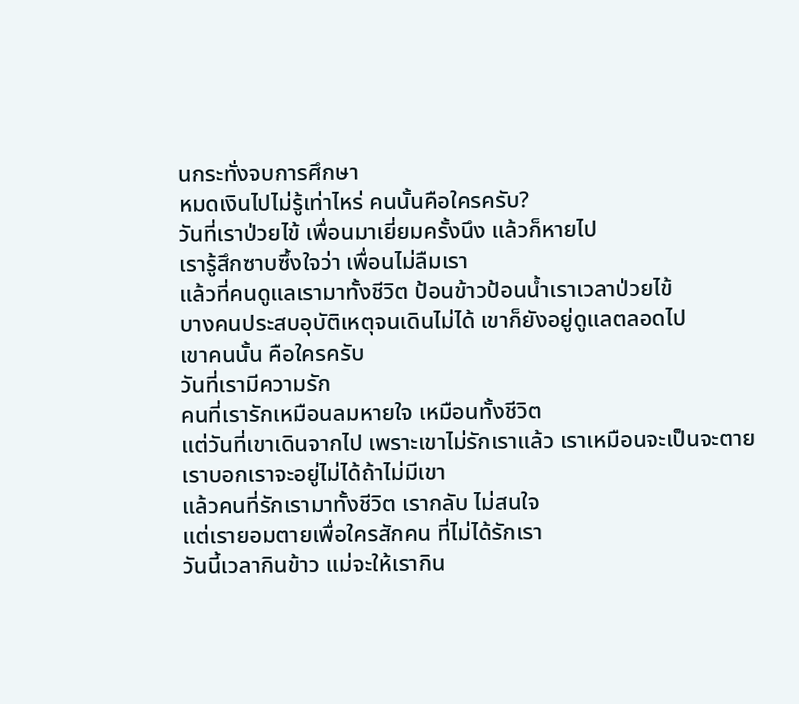นกระทั่งจบการศึกษา
หมดเงินไปไม่รู้เท่าไหร่ คนนั้นคือใครครับ?
วันที่เราป่วยไข้ เพื่อนมาเยี่ยมครั้งนึง แล้วก็หายไป
เรารู้สึกซาบซึ้งใจว่า เพื่อนไม่ลืมเรา
แล้วที่คนดูแลเรามาทั้งชีวิต ป้อนข้าวป้อนน้ำเราเวลาป่วยไข้
บางคนประสบอุบัติเหตุจนเดินไม่ได้ เขาก็ยังอยู่ดูแลตลอดไป
เขาคนนั้น คือใครครับ
วันที่เรามีความรัก
คนที่เรารักเหมือนลมหายใจ เหมือนทั้งชีวิต
แต่วันที่เขาเดินจากไป เพราะเขาไม่รักเราแล้ว เราเหมือนจะเป็นจะตาย
เราบอกเราจะอยู่ไม่ได้ถ้าไม่มีเขา
แล้วคนที่รักเรามาทั้งชีวิต เรากลับ ไม่สนใจ
แต่เรายอมตายเพื่อใครสักคน ที่ไม่ได้รักเรา
วันนี้เวลากินข้าว แม่จะให้เรากิน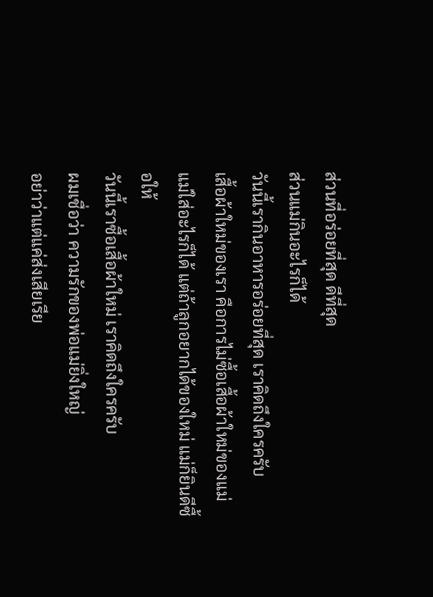ส่วนที่อร่อยที่สุด ดีที่สุด
ส่วนแม่กินอะไรก็ได้
วันนี้เรากินอาหารอร่อยที่สุด เราคิดถึงใครครับ
เสื้อผ้าใหม่ของเรา คือการไม่ซื้อเสื้อผ้าใหม่ของแม่
แม่ใส่อะไรก็ได้ แต่ถ้าลูกอยากได้ของใหม่ แม่ก็ยินดีซื้อให้
วันนี้เราซื้อเสื้อผ้าใหม่ เราคิดถึงใครครับ
ผมเชื่อว่า ความรักของพ่อแม่ยิ่งใหญ่
อย่าว่าแต่แค่ส่งเสียเรีย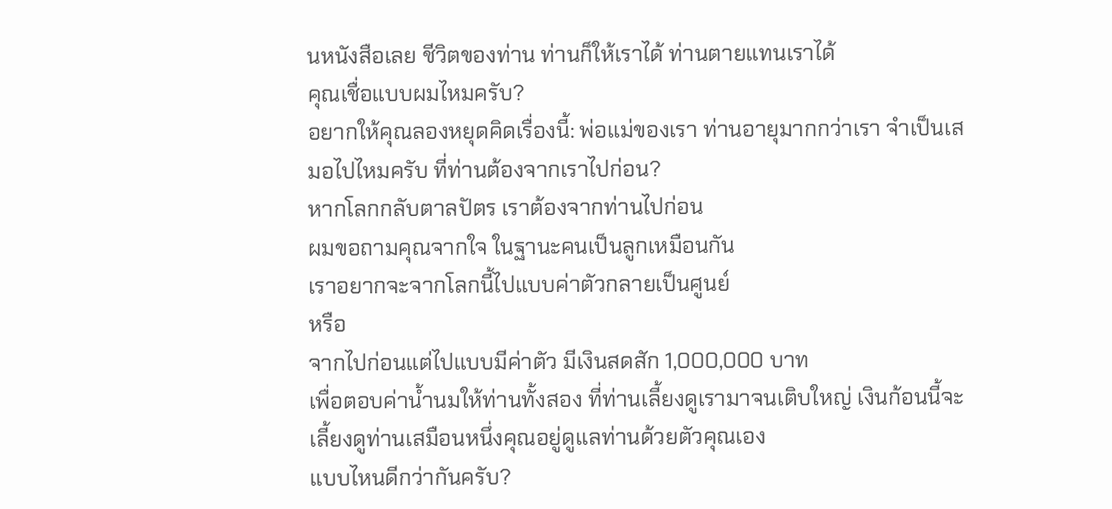นหนังสือเลย ชีวิตของท่าน ท่านก็ให้เราได้ ท่านตายแทนเราได้
คุณเชื่อแบบผมไหมครับ?
อยากให้คุณลองหยุดคิดเรื่องนี้: พ่อแม่ของเรา ท่านอายุมากกว่าเรา จำเป็นเสมอไปไหมครับ ที่ท่านต้องจากเราไปก่อน?
หากโลกกลับตาลปัตร เราต้องจากท่านไปก่อน
ผมขอถามคุณจากใจ ในฐานะคนเป็นลูกเหมือนกัน
เราอยากจะจากโลกนี้ไปแบบค่าตัวกลายเป็นศูนย์
หรือ
จากไปก่อนแต่ไปแบบมีค่าตัว มีเงินสดสัก 1,000,000 บาท
เพื่อตอบค่าน้ำนมให้ท่านทั้งสอง ที่ท่านเลี้ยงดูเรามาจนเติบใหญ่ เงินก้อนนี้จะเลี้ยงดูท่านเสมือนหนึ่งคุณอยู่ดูแลท่านด้วยตัวคุณเอง
แบบไหนดีกว่ากันครับ?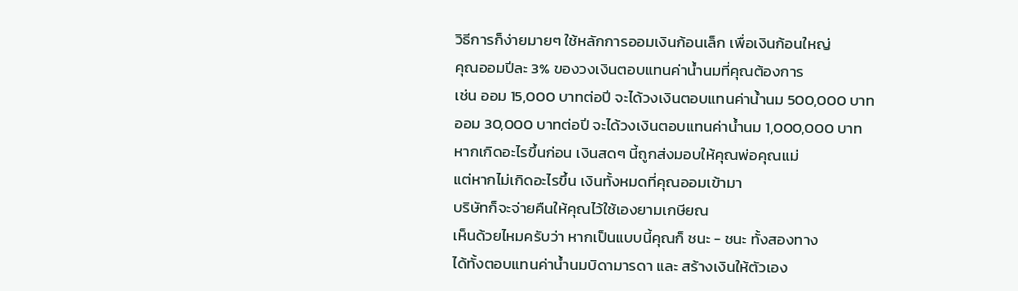วิธีการก็ง่ายมายๆ ใช้หลักการออมเงินก้อนเล็ก เพื่อเงินก้อนใหญ่
คุณออมปีละ 3% ของวงเงินตอบแทนค่าน้ำนมที่คุณต้องการ
เช่น ออม 15,000 บาทต่อปี จะได้วงเงินตอบแทนค่าน้ำนม 500,000 บาท
ออม 30,000 บาทต่อปี จะได้วงเงินตอบแทนค่าน้ำนม 1,000,000 บาท
หากเกิดอะไรขึ้นก่อน เงินสดๆ นี้ถูกส่งมอบให้คุณพ่อคุณแม่
แต่หากไม่เกิดอะไรขึ้น เงินทั้งหมดที่คุณออมเข้ามา
บริษัทก็จะจ่ายคืนให้คุณไว้ใช้เองยามเกษียณ
เห็นด้วยไหมครับว่า หากเป็นแบบนี้คุณก็ ชนะ - ชนะ ทั้งสองทาง
ได้ทั้งตอบแทนค่าน้ำนมบิดามารดา และ สร้างเงินให้ตัวเอง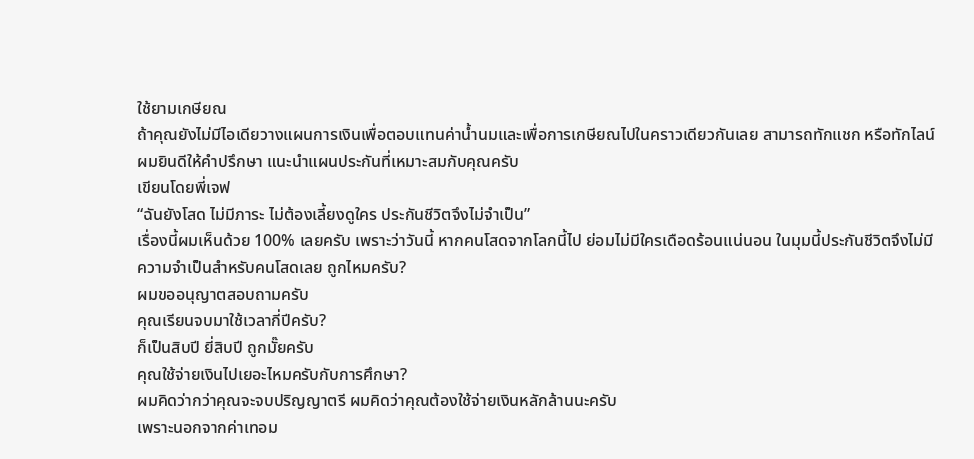ใช้ยามเกษียณ
ถ้าคุณยังไม่มีไอเดียวางแผนการเงินเพื่อตอบแทนค่าน้ำนมและเพื่อการเกษียณไปในคราวเดียวกันเลย สามารถทักแชก หรือทักไลน์ ผมยินดีให้คำปรึกษา แนะนำแผนประกันที่เหมาะสมกับคุณครับ
เขียนโดยพี่เจฟ
“ฉันยังโสด ไม่มีภาระ ไม่ต้องเลี้ยงดูใคร ประกันชีวิตจึงไม่จำเป็น”
เรื่องนี้ผมเห็นด้วย 100% เลยครับ เพราะว่าวันนี้ หากคนโสดจากโลกนี้ไป ย่อมไม่มีใครเดือดร้อนแน่นอน ในมุมนี้ประกันชีวิตจึงไม่มีความจำเป็นสำหรับคนโสดเลย ถูกไหมครับ?
ผมขออนุญาตสอบถามครับ
คุณเรียนจบมาใช้เวลากี่ปีครับ?
ก็เป็นสิบปี ยี่สิบปี ถูกมั๊ยครับ
คุณใช้จ่ายเงินไปเยอะไหมครับกับการศึกษา?
ผมคิดว่ากว่าคุณจะจบปริญญาตรี ผมคิดว่าคุณต้องใช้จ่ายเงินหลักล้านนะครับ
เพราะนอกจากค่าเทอม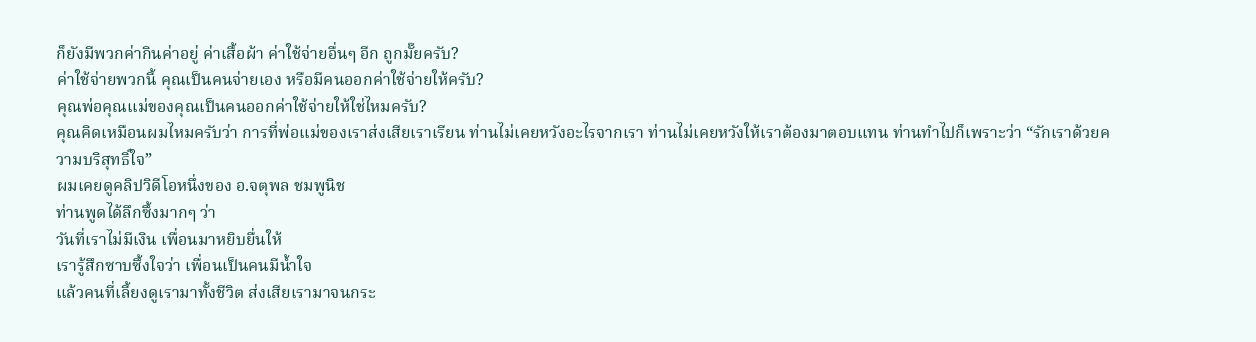ก็ยังมีพวกค่ากินค่าอยู่ ค่าเสื้อผ้า ค่าใช้จ่ายอื่นๆ อีก ถูกมั๊ยครับ?
ค่าใช้จ่ายพวกนี้ คุณเป็นคนจ่ายเอง หรือมีคนออกค่าใช้จ่ายให้ครับ?
คุณพ่อคุณแม่ของคุณเป็นคนออกค่าใช้จ่ายให้ใช่ไหมครับ?
คุณคิดเหมือนผมไหมครับว่า การที่พ่อแม่ของเราส่งเสียเราเรียน ท่านไม่เคยหวังอะไรจากเรา ท่านไม่เคยหวังให้เราต้องมาตอบแทน ท่านทำไปก็เพราะว่า “รักเราด้วยความบริสุทธิ์ใจ”
ผมเคยดูคลิปวิดีโอหนึ่งของ อ.จตุพล ชมพูนิช
ท่านพูดได้ลึกซึ้งมากๆ ว่า
วันที่เราไม่มีเงิน เพื่อนมาหยิบยื่นให้
เรารู้สึกซาบซึ้งใจว่า เพื่อนเป็นคนมีน้ำใจ
แล้วคนที่เลี้ยงดูเรามาทั้งชีวิต ส่งเสียเรามาจนกระ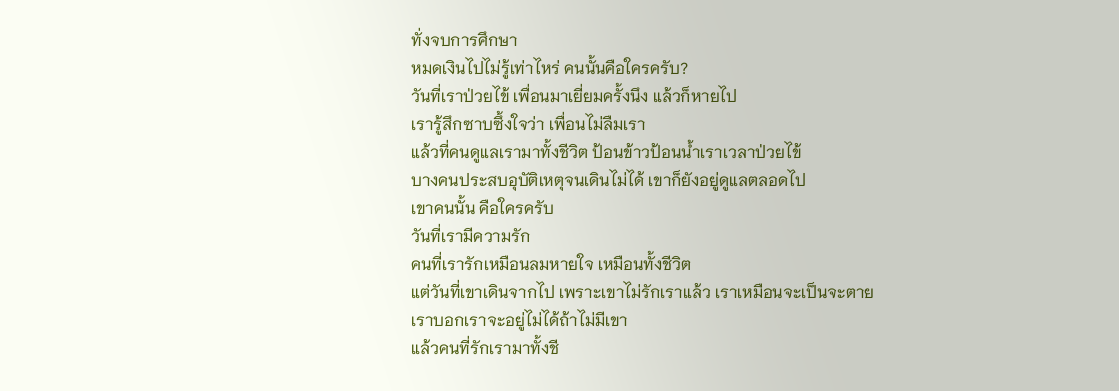ทั่งจบการศึกษา
หมดเงินไปไม่รู้เท่าไหร่ คนนั้นคือใครครับ?
วันที่เราป่วยไข้ เพื่อนมาเยี่ยมครั้งนึง แล้วก็หายไป
เรารู้สึกซาบซึ้งใจว่า เพื่อนไม่ลืมเรา
แล้วที่คนดูแลเรามาทั้งชีวิต ป้อนข้าวป้อนน้ำเราเวลาป่วยไข้
บางคนประสบอุบัติเหตุจนเดินไม่ได้ เขาก็ยังอยู่ดูแลตลอดไป
เขาคนนั้น คือใครครับ
วันที่เรามีความรัก
คนที่เรารักเหมือนลมหายใจ เหมือนทั้งชีวิต
แต่วันที่เขาเดินจากไป เพราะเขาไม่รักเราแล้ว เราเหมือนจะเป็นจะตาย
เราบอกเราจะอยู่ไม่ได้ถ้าไม่มีเขา
แล้วคนที่รักเรามาทั้งชี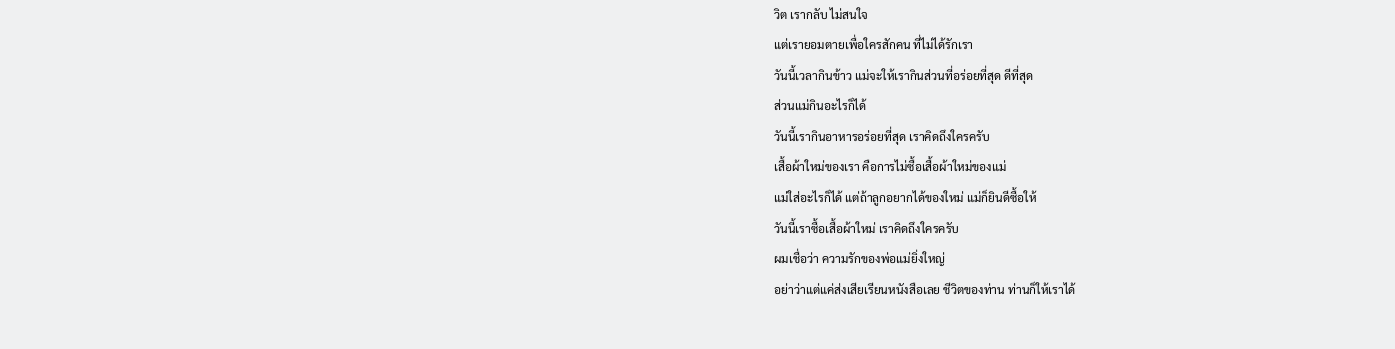วิต เรากลับ ไม่สนใจ
แต่เรายอมตายเพื่อใครสักคน ที่ไม่ได้รักเรา
วันนี้เวลากินข้าว แม่จะให้เรากินส่วนที่อร่อยที่สุด ดีที่สุด
ส่วนแม่กินอะไรก็ได้
วันนี้เรากินอาหารอร่อยที่สุด เราคิดถึงใครครับ
เสื้อผ้าใหม่ของเรา คือการไม่ซื้อเสื้อผ้าใหม่ของแม่
แม่ใส่อะไรก็ได้ แต่ถ้าลูกอยากได้ของใหม่ แม่ก็ยินดีซื้อให้
วันนี้เราซื้อเสื้อผ้าใหม่ เราคิดถึงใครครับ
ผมเชื่อว่า ความรักของพ่อแม่ยิ่งใหญ่
อย่าว่าแต่แค่ส่งเสียเรียนหนังสือเลย ชีวิตของท่าน ท่านก็ให้เราได้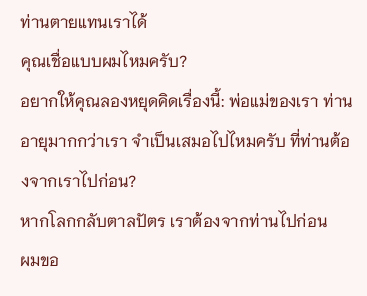ท่านตายแทนเราได้
คุณเชื่อแบบผมไหมครับ?
อยากให้คุณลองหยุดคิดเรื่องนี้: พ่อแม่ของเรา ท่านอายุมากกว่าเรา จำเป็นเสมอไปไหมครับ ที่ท่านต้องจากเราไปก่อน?
หากโลกกลับตาลปัตร เราต้องจากท่านไปก่อน
ผมขอ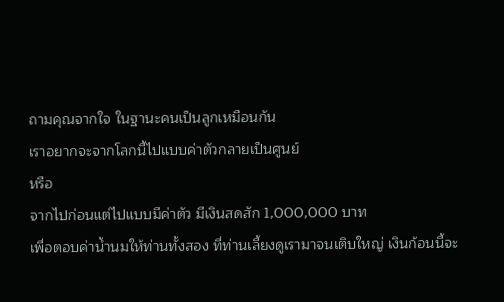ถามคุณจากใจ ในฐานะคนเป็นลูกเหมือนกัน
เราอยากจะจากโลกนี้ไปแบบค่าตัวกลายเป็นศูนย์
หรือ
จากไปก่อนแต่ไปแบบมีค่าตัว มีเงินสดสัก 1,000,000 บาท
เพื่อตอบค่าน้ำนมให้ท่านทั้งสอง ที่ท่านเลี้ยงดูเรามาจนเติบใหญ่ เงินก้อนนี้จะ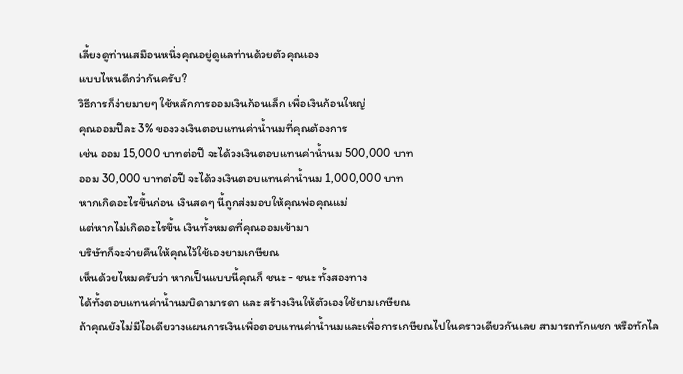เลี้ยงดูท่านเสมือนหนึ่งคุณอยู่ดูแลท่านด้วยตัวคุณเอง
แบบไหนดีกว่ากันครับ?
วิธีการก็ง่ายมายๆ ใช้หลักการออมเงินก้อนเล็ก เพื่อเงินก้อนใหญ่
คุณออมปีละ 3% ของวงเงินตอบแทนค่าน้ำนมที่คุณต้องการ
เช่น ออม 15,000 บาทต่อปี จะได้วงเงินตอบแทนค่าน้ำนม 500,000 บาท
ออม 30,000 บาทต่อปี จะได้วงเงินตอบแทนค่าน้ำนม 1,000,000 บาท
หากเกิดอะไรขึ้นก่อน เงินสดๆ นี้ถูกส่งมอบให้คุณพ่อคุณแม่
แต่หากไม่เกิดอะไรขึ้น เงินทั้งหมดที่คุณออมเข้ามา
บริษัทก็จะจ่ายคืนให้คุณไว้ใช้เองยามเกษียณ
เห็นด้วยไหมครับว่า หากเป็นแบบนี้คุณก็ ชนะ - ชนะ ทั้งสองทาง
ได้ทั้งตอบแทนค่าน้ำนมบิดามารดา และ สร้างเงินให้ตัวเองใช้ยามเกษียณ
ถ้าคุณยังไม่มีไอเดียวางแผนการเงินเพื่อตอบแทนค่าน้ำนมและเพื่อการเกษียณไปในคราวเดียวกันเลย สามารถทักแชก หรือทักไล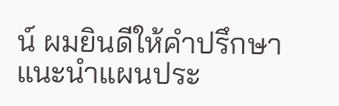น์ ผมยินดีให้คำปรึกษา แนะนำแผนประ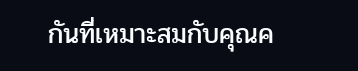กันที่เหมาะสมกับคุณค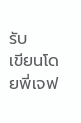รับ
เขียนโดยพี่เจฟ